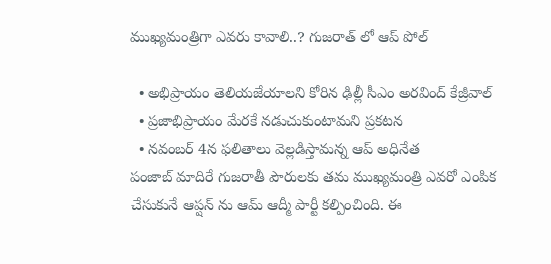ముఖ్యమంత్రిగా ఎవరు కావాలి..? గుజరాత్ లో ఆప్ పోల్

  • అభిప్రాయం తెలియజేయాలని కోరిన ఢిల్లీ సీఎం అరవింద్ కేజ్రీవాల్
  • ప్రజాభిప్రాయం మేరకే నడుచుకుంటామని ప్రకటన
  • నవంబర్ 4న ఫలితాలు వెల్లడిస్తామన్న ఆప్ అధినేత
పంజాబ్ మాదిరే గుజరాతీ పౌరులకు తమ ముఖ్యమంత్రి ఎవరో ఎంపిక చేసుకునే ఆప్షన్ ను ఆమ్ ఆద్మీ పార్టీ కల్పించింది. ఈ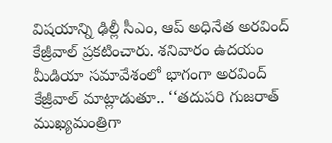విషయాన్ని ఢిల్లీ సీఎం, ఆప్ అధినేత అరవింద్ కేజ్రీవాల్ ప్రకటించారు. శనివారం ఉదయం మీడియా సమావేశంలో భాగంగా అరవింద్ కేజ్రీవాల్ మాట్లాడుతూ.. ‘‘తదుపరి గుజరాత్ ముఖ్యమంత్రిగా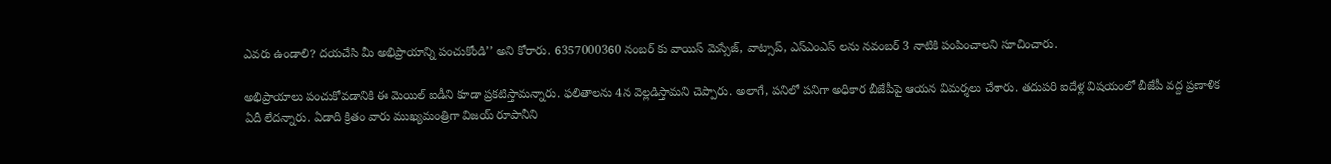ఎవరు ఉండాలి? దయచేసి మీ అభిప్రాయాన్ని పంచుకోండి’’ అని కోరారు. 6357000360 నంబర్ కు వాయిస్ మెస్సేజ్, వాట్సాప్, ఎస్ఎంఎస్ లను నవంబర్ 3 నాటికి పంపించాలని సూచించారు.

అభిప్రాయాలు పంచుకోవడానికి ఈ మెయిల్ ఐడీని కూడా ప్రకటిస్తామన్నారు. ఫలితాలను 4న వెల్లడిస్తామని చెప్పారు. అలాగే, పనిలో పనిగా అధికార బీజేపీపై ఆయన విమర్శలు చేశారు. తదుపరి ఐదేళ్ల విషయంలో బీజేపీ వద్ద ప్రణాళిక ఏదీ లేదన్నారు. ఏడాది క్రితం వారు ముఖ్యమంత్రిగా విజయ్ రూపానీని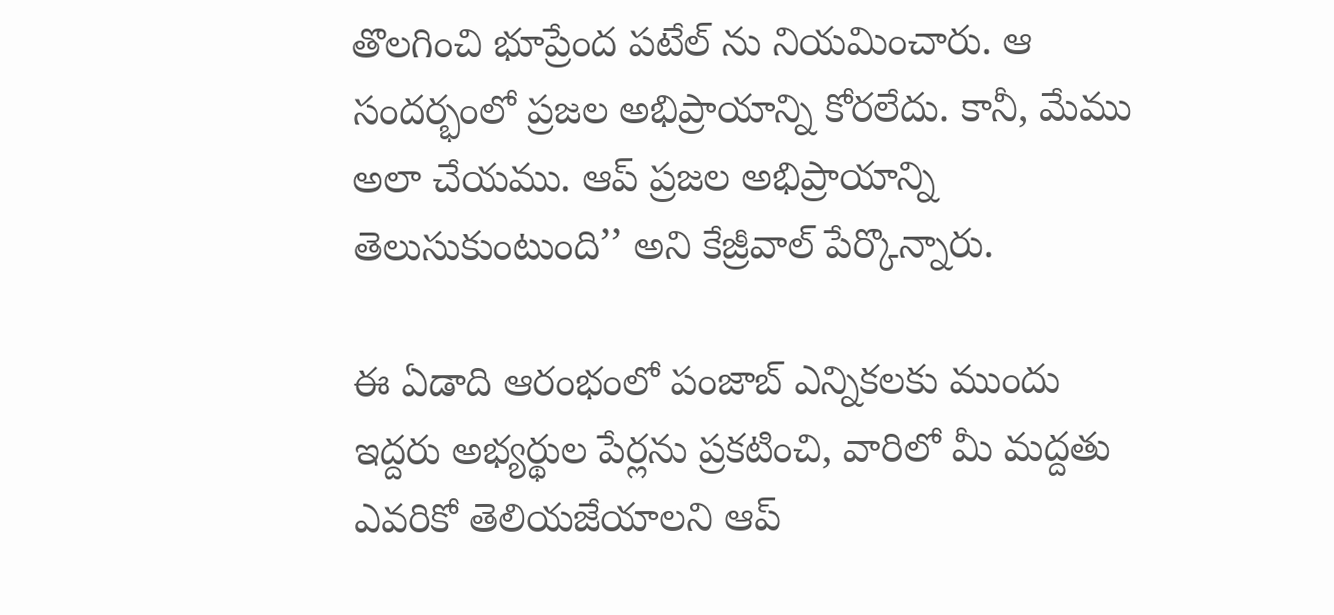తొలగించి భూప్రేంద పటేల్ ను నియమించారు. ఆ సందర్భంలో ప్రజల అభిప్రాయాన్ని కోరలేదు. కానీ, మేము అలా చేయము. ఆప్ ప్రజల అభిప్రాయాన్ని తెలుసుకుంటుంది’’ అని కేజ్రీవాల్ పేర్కొన్నారు.

ఈ ఏడాది ఆరంభంలో పంజాబ్ ఎన్నికలకు ముందు ఇద్దరు అభ్యర్థుల పేర్లను ప్రకటించి, వారిలో మీ మద్దతు ఎవరికో తెలియజేయాలని ఆప్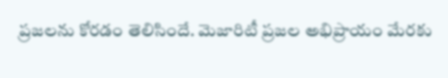ప్రజలను కోరడం తెలిసిందే. మెజారిటీ ప్రజల అభిప్రాయం మేరకు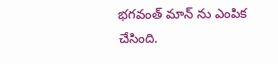భగవంత్ మాన్ ను ఎంపిక చేసింది.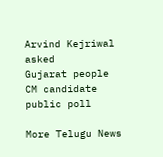Arvind Kejriwal
asked
Gujarat people
CM candidate
public poll

More Telugu News